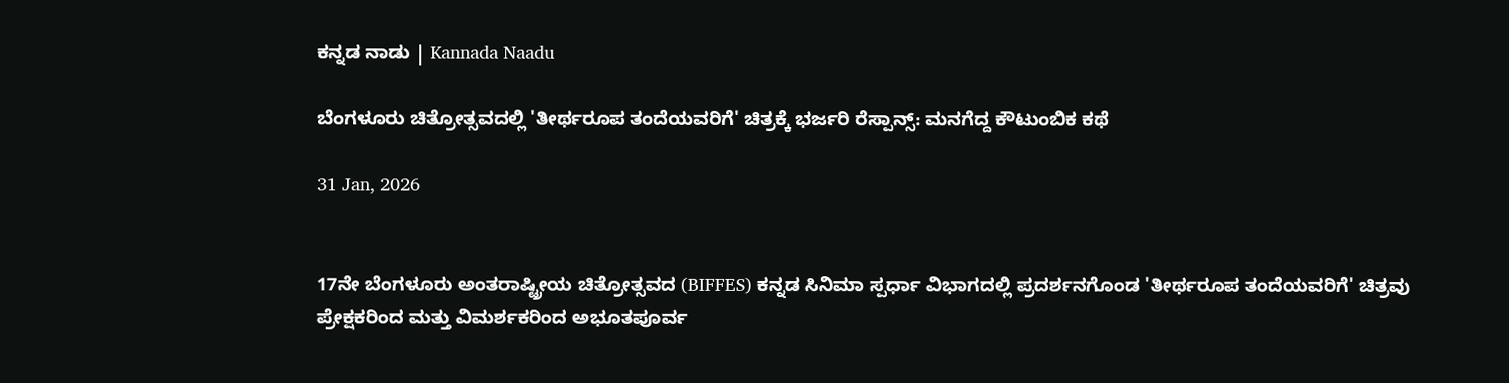ಕನ್ನಡ ನಾಡು | Kannada Naadu

ಬೆಂಗಳೂರು ಚಿತ್ರೋತ್ಸವದಲ್ಲಿ 'ತೀರ್ಥರೂಪ ತಂದೆಯವರಿಗೆ' ಚಿತ್ರಕ್ಕೆ ಭರ್ಜರಿ ರೆಸ್ಪಾನ್ಸ್: ಮನಗೆದ್ದ ಕೌಟುಂಬಿಕ ಕಥೆ

31 Jan, 2026


17ನೇ ಬೆಂಗಳೂರು ಅಂತರಾಷ್ಟ್ರೀಯ ಚಿತ್ರೋತ್ಸವದ (BIFFES) ಕನ್ನಡ ಸಿನಿಮಾ ಸ್ಪರ್ಧಾ ವಿಭಾಗದಲ್ಲಿ ಪ್ರದರ್ಶನಗೊಂಡ 'ತೀರ್ಥರೂಪ ತಂದೆಯವರಿಗೆ' ಚಿತ್ರವು ಪ್ರೇಕ್ಷಕರಿಂದ ಮತ್ತು ವಿಮರ್ಶಕರಿಂದ ಅಭೂತಪೂರ್ವ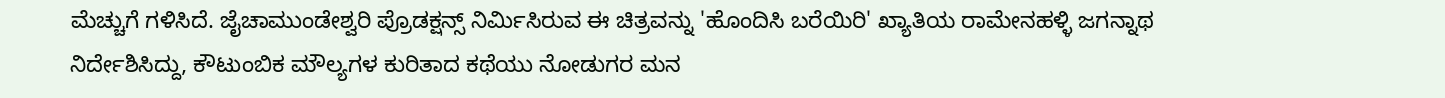ಮೆಚ್ಚುಗೆ ಗಳಿಸಿದೆ. ಜೈಚಾಮುಂಡೇಶ್ವರಿ ಪ್ರೊಡಕ್ಷನ್ಸ್ ನಿರ್ಮಿಸಿರುವ ಈ ಚಿತ್ರವನ್ನು 'ಹೊಂದಿಸಿ ಬರೆಯಿರಿ' ಖ್ಯಾತಿಯ ರಾಮೇನಹಳ್ಳಿ ಜಗನ್ನಾಥ ನಿರ್ದೇಶಿಸಿದ್ದು, ಕೌಟುಂಬಿಕ ಮೌಲ್ಯಗಳ ಕುರಿತಾದ ಕಥೆಯು ನೋಡುಗರ ಮನ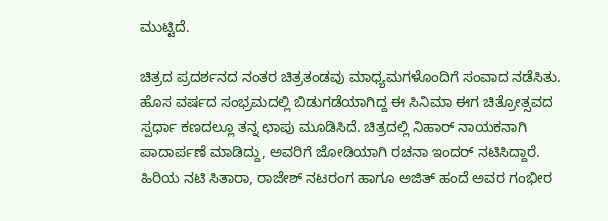ಮುಟ್ಟಿದೆ.

ಚಿತ್ರದ ಪ್ರದರ್ಶನದ ನಂತರ ಚಿತ್ರತಂಡವು ಮಾಧ್ಯಮಗಳೊಂದಿಗೆ ಸಂವಾದ ನಡೆಸಿತು. ಹೊಸ ವರ್ಷದ ಸಂಭ್ರಮದಲ್ಲಿ ಬಿಡುಗಡೆಯಾಗಿದ್ದ ಈ ಸಿನಿಮಾ ಈಗ ಚಿತ್ರೋತ್ಸವದ ಸ್ಪರ್ಧಾ ಕಣದಲ್ಲೂ ತನ್ನ ಛಾಪು ಮೂಡಿಸಿದೆ. ಚಿತ್ರದಲ್ಲಿ ನಿಹಾರ್ ನಾಯಕನಾಗಿ ಪಾದಾರ್ಪಣೆ ಮಾಡಿದ್ದು, ಅವರಿಗೆ ಜೋಡಿಯಾಗಿ ರಚನಾ ಇಂದರ್ ನಟಿಸಿದ್ದಾರೆ. ಹಿರಿಯ ನಟಿ ಸಿತಾರಾ, ರಾಜೇಶ್ ನಟರಂಗ ಹಾಗೂ ಅಜಿತ್ ಹಂದೆ ಅವರ ಗಂಭೀರ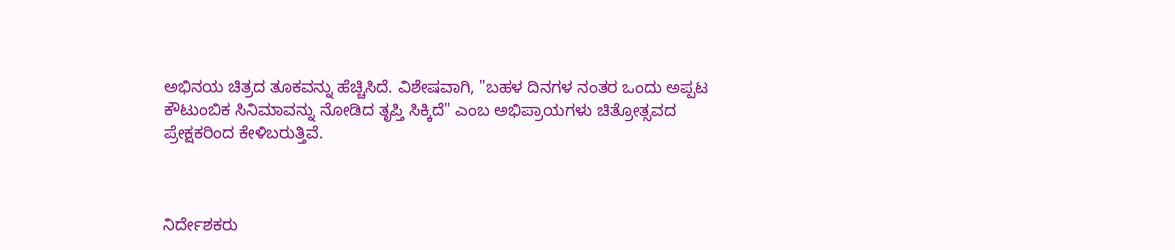ಅಭಿನಯ ಚಿತ್ರದ ತೂಕವನ್ನು ಹೆಚ್ಚಿಸಿದೆ. ವಿಶೇಷವಾಗಿ, "ಬಹಳ ದಿನಗಳ ನಂತರ ಒಂದು ಅಪ್ಪಟ ಕೌಟುಂಬಿಕ ಸಿನಿಮಾವನ್ನು ನೋಡಿದ ತೃಪ್ತಿ ಸಿಕ್ಕಿದೆ" ಎಂಬ ಅಭಿಪ್ರಾಯಗಳು ಚಿತ್ರೋತ್ಸವದ ಪ್ರೇಕ್ಷಕರಿಂದ ಕೇಳಿಬರುತ್ತಿವೆ.



ನಿರ್ದೇಶಕರು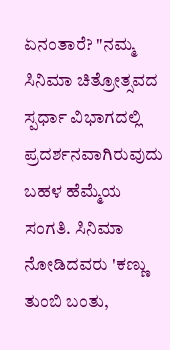ಏನಂತಾರೆ? "ನಮ್ಮ ಸಿನಿಮಾ ಚಿತ್ರೋತ್ಸವದ ಸ್ಪರ್ಧಾ ವಿಭಾಗದಲ್ಲಿ ಪ್ರದರ್ಶನವಾಗಿರುವುದು ಬಹಳ ಹೆಮ್ಮೆಯ ಸಂಗತಿ. ಸಿನಿಮಾ ನೋಡಿದವರು 'ಕಣ್ಣು ತುಂಬಿ ಬಂತು,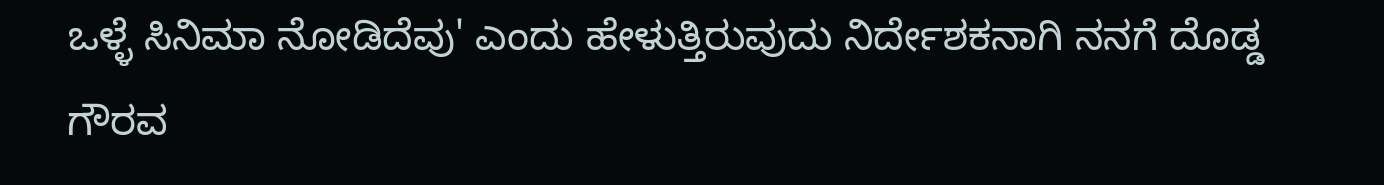ಒಳ್ಳೆ ಸಿನಿಮಾ ನೋಡಿದೆವು' ಎಂದು ಹೇಳುತ್ತಿರುವುದು ನಿರ್ದೇಶಕನಾಗಿ ನನಗೆ ದೊಡ್ಡ ಗೌರವ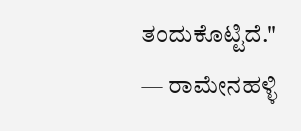ತಂದುಕೊಟ್ಟಿದೆ."                                                                                     — ರಾಮೇನಹಳ್ಳಿ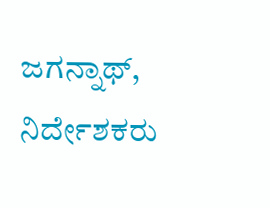ಜಗನ್ನಾಥ್, ನಿರ್ದೇಶಕರು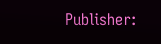Publisher: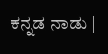ಕನ್ನಡ ನಾಡು |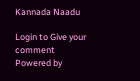Kannada Naadu

Login to Give your comment
Powered by